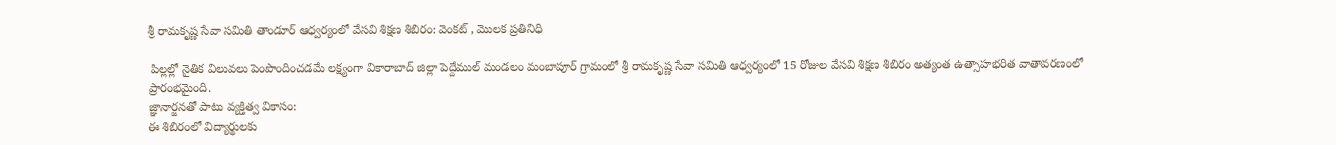శ్రీ రామకృష్ణ సేవా సమితి తాండూర్ ఆధ్వర్యంలో వేసవి శిక్షణ శిబిరం: వెంకట్ , మొలక ప్రతినిధి

 పిల్లల్లో నైతిక విలువలు పెంపొందించడమే లక్ష్యంగా వికారాబాద్ జిల్లా పెద్దేముల్ మండలం మంబాపూర్ గ్రామంలో శ్రీ రామకృష్ణ సేవా సమితి ఆధ్వర్యంలో 15 రోజుల వేసవి శిక్షణ శిబిరం అత్యంత ఉత్సాహభరిత వాతావరణంలో ప్రారంభమైంది.
జ్ఞానార్జనతో పాటు వ్యక్తిత్వ వికాసం:
ఈ శిబిరంలో విద్యార్థులకు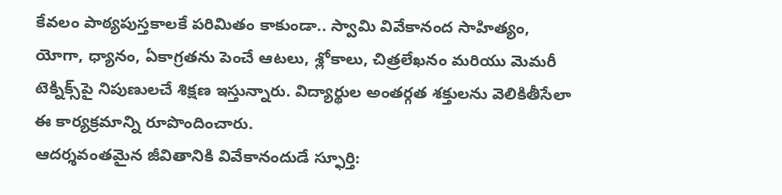కేవలం పాఠ్యపుస్తకాలకే పరిమితం కాకుండా.. స్వామి వివేకానంద సాహిత్యం, యోగా, ధ్యానం, ఏకాగ్రతను పెంచే ఆటలు, శ్లోకాలు, చిత్రలేఖనం మరియు మెమరీ టెక్నిక్స్‌పై నిపుణులచే శిక్షణ ఇస్తున్నారు. విద్యార్థుల అంతర్గత శక్తులను వెలికితీసేలా ఈ కార్యక్రమాన్ని రూపొందించారు.
ఆదర్శవంతమైన జీవితానికి వివేకానందుడే స్ఫూర్తి: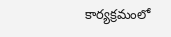కార్యక్రమంలో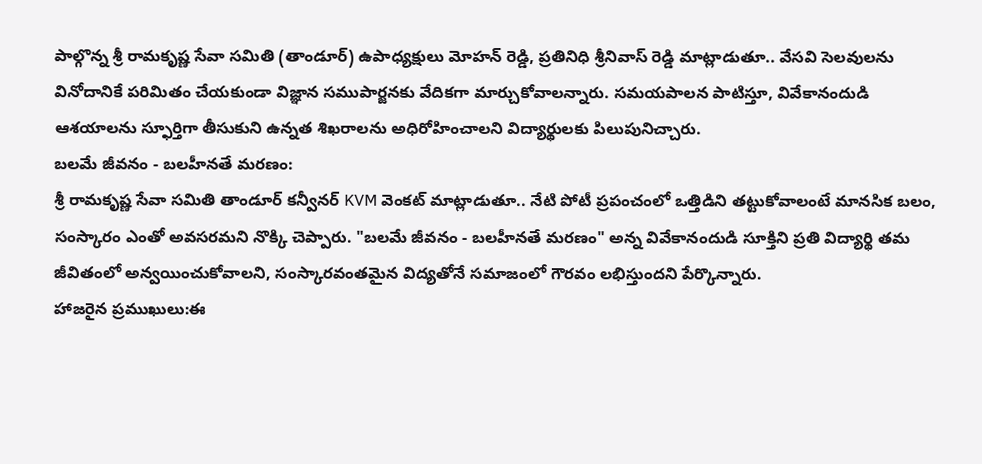పాల్గొన్న శ్రీ రామకృష్ణ సేవా సమితి (తాండూర్) ఉపాధ్యక్షులు మోహన్ రెడ్డి, ప్రతినిధి శ్రీనివాస్ రెడ్డి మాట్లాడుతూ.. వేసవి సెలవులను వినోదానికే పరిమితం చేయకుండా విజ్ఞాన సముపార్జనకు వేదికగా మార్చుకోవాలన్నారు. సమయపాలన పాటిస్తూ, వివేకానందుడి ఆశయాలను స్ఫూర్తిగా తీసుకుని ఉన్నత శిఖరాలను అధిరోహించాలని విద్యార్థులకు పిలుపునిచ్చారు.
బలమే జీవనం - బలహీనతే మరణం:
శ్రీ రామకృష్ణ సేవా సమితి తాండూర్ కన్వీనర్ KVM వెంకట్ మాట్లాడుతూ.. నేటి పోటీ ప్రపంచంలో ఒత్తిడిని తట్టుకోవాలంటే మానసిక బలం, సంస్కారం ఎంతో అవసరమని నొక్కి చెప్పారు. "బలమే జీవనం - బలహీనతే మరణం" అన్న వివేకానందుడి సూక్తిని ప్రతి విద్యార్థి తమ జీవితంలో అన్వయించుకోవాలని, సంస్కారవంతమైన విద్యతోనే సమాజంలో గౌరవం లభిస్తుందని పేర్కొన్నారు.
హాజరైన ప్రముఖులు:ఈ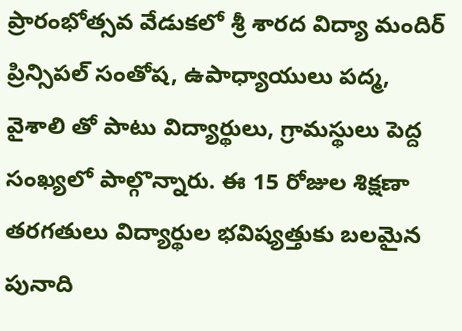ప్రారంభోత్సవ వేడుకలో శ్రీ శారద విద్యా మందిర్ ప్రిన్సిపల్ సంతోష, ఉపాధ్యాయులు పద్మ, వైశాలి తో పాటు విద్యార్థులు, గ్రామస్థులు పెద్ద సంఖ్యలో పాల్గొన్నారు. ఈ 15 రోజుల శిక్షణా తరగతులు విద్యార్థుల భవిష్యత్తుకు బలమైన పునాది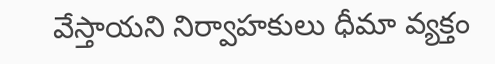వేస్తాయని నిర్వాహకులు ధీమా వ్యక్తం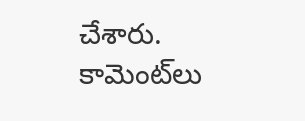చేశారు.
కామెంట్‌లు